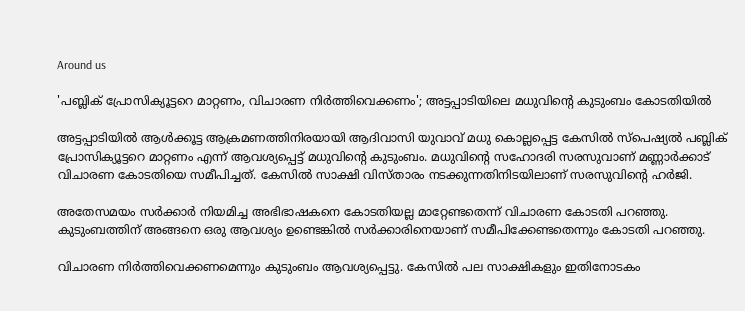Around us

'പബ്ലിക് പ്രോസിക്യൂട്ടറെ മാറ്റണം, വിചാരണ നിര്‍ത്തിവെക്കണം'; അട്ടപ്പാടിയിലെ മധുവിന്റെ കുടുംബം കോടതിയില്‍

അട്ടപ്പാടിയില്‍ ആള്‍ക്കൂട്ട ആക്രമണത്തിനിരയായി ആദിവാസി യുവാവ് മധു കൊല്ലപ്പെട്ട കേസില്‍ സ്‌പെഷ്യല്‍ പബ്ലിക് പ്രോസിക്യൂട്ടറെ മാറ്റണം എന്ന് ആവശ്യപ്പെട്ട് മധുവിന്റെ കുടുംബം. മധുവിന്റെ സഹോദരി സരസുവാണ് മണ്ണാര്‍ക്കാട് വിചാരണ കോടതിയെ സമീപിച്ചത്. കേസില്‍ സാക്ഷി വിസ്താരം നടക്കുന്നതിനിടയിലാണ് സരസുവിന്റെ ഹര്‍ജി.

അതേസമയം സര്‍ക്കാര്‍ നിയമിച്ച അഭിഭാഷകനെ കോടതിയല്ല മാറ്റേണ്ടതെന്ന് വിചാരണ കോടതി പറഞ്ഞു. കുടുംബത്തിന് അങ്ങനെ ഒരു ആവശ്യം ഉണ്ടെങ്കില്‍ സര്‍ക്കാരിനെയാണ് സമീപിക്കേണ്ടതെന്നും കോടതി പറഞ്ഞു.

വിചാരണ നിര്‍ത്തിവെക്കണമെന്നും കുടുംബം ആവശ്യപ്പെട്ടു. കേസില്‍ പല സാക്ഷികളും ഇതിനോടകം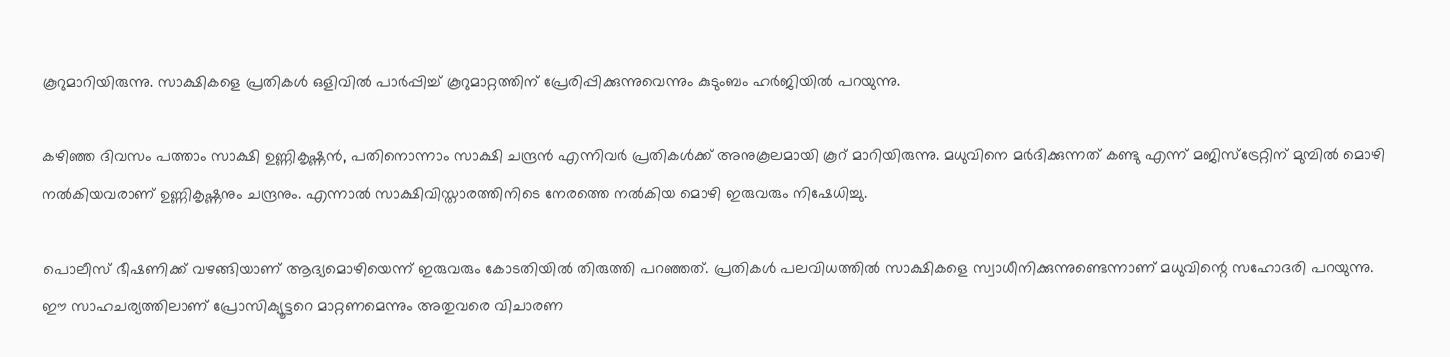കൂറുമാറിയിരുന്നു. സാക്ഷികളെ പ്രതികള്‍ ഒളിവില്‍ പാര്‍പ്പിച്ച് കൂറുമാറ്റത്തിന് പ്രേരിപ്പിക്കുന്നുവെന്നും കുടുംബം ഹര്‍ജിയില്‍ പറയുന്നു.

കഴിഞ്ഞ ദിവസം പത്താം സാക്ഷി ഉണ്ണികൃഷ്ണന്‍, പതിനൊന്നാം സാക്ഷി ചന്ദ്രന്‍ എന്നിവര്‍ പ്രതികള്‍ക്ക് അനുകൂലമായി കൂറ് മാറിയിരുന്നു. മധുവിനെ മര്‍ദിക്കുന്നത് കണ്ടു എന്ന് മജിസ്‌ട്രേറ്റിന് മുമ്പില്‍ മൊഴി നല്‍കിയവരാണ് ഉണ്ണികൃഷ്ണനും ചന്ദ്രനും. എന്നാല്‍ സാക്ഷിവിസ്താരത്തിനിടെ നേരത്തെ നല്‍കിയ മൊഴി ഇരുവരും നിഷേധിച്ചു.

പൊലീസ് ഭീഷണിക്ക് വഴങ്ങിയാണ് ആദ്യമൊഴിയെന്ന് ഇരുവരും കോടതിയില്‍ തിരുത്തി പറഞ്ഞത്. പ്രതികള്‍ പലവിധത്തില്‍ സാക്ഷികളെ സ്വാധീനിക്കുന്നുണ്ടെന്നാണ് മധുവിന്റെ സഹോദരി പറയുന്നു. ഈ സാഹചര്യത്തിലാണ് പ്രോസിക്യൂട്ടറെ മാറ്റണമെന്നും അതുവരെ വിചാരണ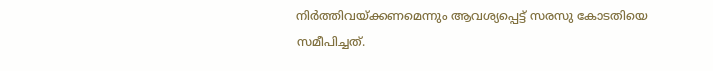നിര്‍ത്തിവയ്ക്കണമെന്നും ആവശ്യപ്പെട്ട് സരസു കോടതിയെ സമീപിച്ചത്.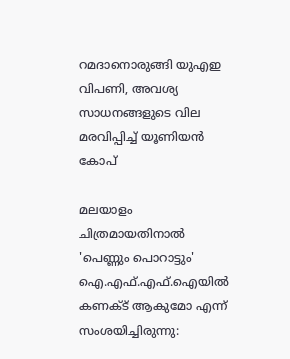റമദാനൊരുങ്ങി യുഎഇ വിപണി, അവശ്യ സാധനങ്ങളുടെ വില മരവിപ്പിച്ച് യൂണിയന്‍ കോപ്

മലയാളം ചിത്രമായതിനാൽ 'പെണ്ണും പൊറാട്ടും' ഐ.എഫ്.എഫ്.ഐയിൽ കണക്ട് ആകുമോ എന്ന് സംശയിച്ചിരുന്നു: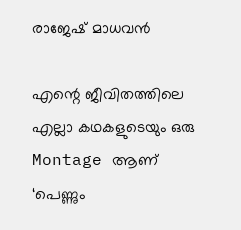രാജേഷ് മാധവൻ

എന്റെ ജീവിതത്തിലെ എല്ലാ കഥകളുടെയും ഒരു Montage ആണ് ‘പെണ്ണും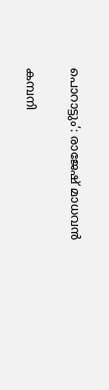പൊറാട്ടും’: രാജേഷ് മാധവൻ

കമ്പനി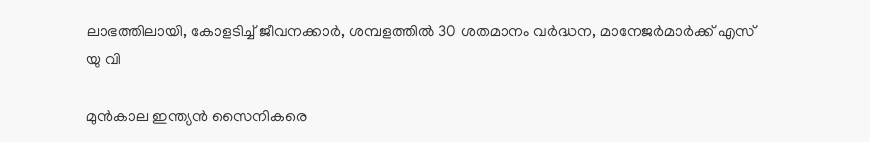ലാഭത്തിലായി, കോളടിച്ച് ജീവനക്കാർ, ശമ്പളത്തില്‍ 30 ശതമാനം വർദ്ധന, മാനേജർമാർക്ക് എസ് യു വി

മുൻകാല ഇന്ത്യൻ സൈനികരെ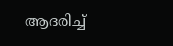ആദരിച്ച്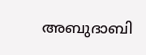അബുദാബി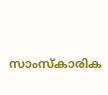സാംസ്കാരിക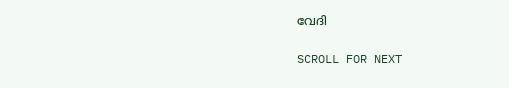വേദി

SCROLL FOR NEXT